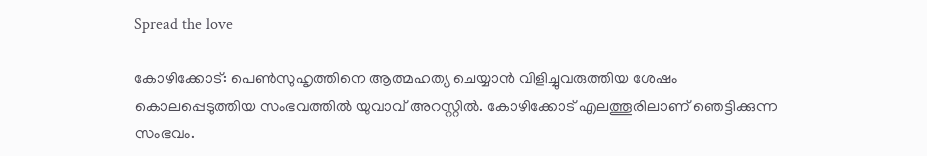Spread the love

കോഴിക്കോട്: പെൺസുഹൃത്തിനെ ആത്മഹത്യ ചെയ്യാൻ വിളിച്ചുവരുത്തിയ ശേഷം കൊലപ്പെടുത്തിയ സംഭവത്തിൽ യുവാവ് അറസ്റ്റിൽ. കോഴിക്കോട് എലത്തൂരിലാണ് ഞെട്ടിക്കുന്ന സംഭവം.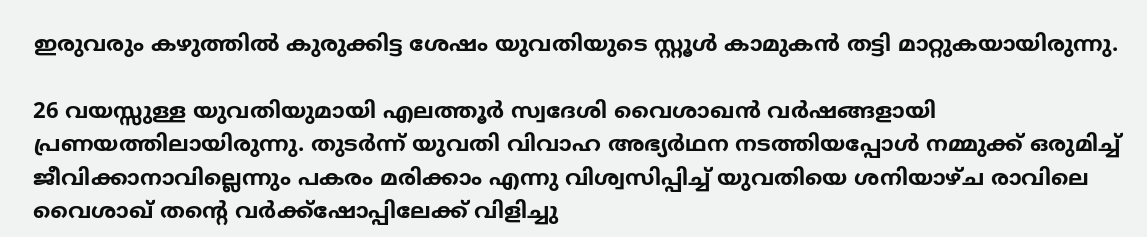ഇരുവരും കഴുത്തിൽ കുരുക്കിട്ട ശേഷം യുവതിയുടെ സ്റ്റൂൾ കാമുകൻ തട്ടി മാറ്റുകയായിരുന്നു.

26 വയസ്സുള്ള യുവതിയുമായി എലത്തൂർ സ്വദേശി വൈശാഖൻ വർഷങ്ങളായി പ്രണയത്തിലായിരുന്നു. തുടർന്ന് യുവതി വിവാഹ അഭ്യർഥന നടത്തിയപ്പോൾ നമ്മുക്ക് ഒരുമിച്ച് ജീവിക്കാനാവില്ലെന്നും പകരം മരിക്കാം എന്നു വിശ്വസിപ്പിച്ച് യുവതിയെ ശനിയാഴ്ച രാവിലെ വൈശാഖ് തന്റെ വർക്ക്‌ഷോപ്പിലേക്ക് വിളിച്ചു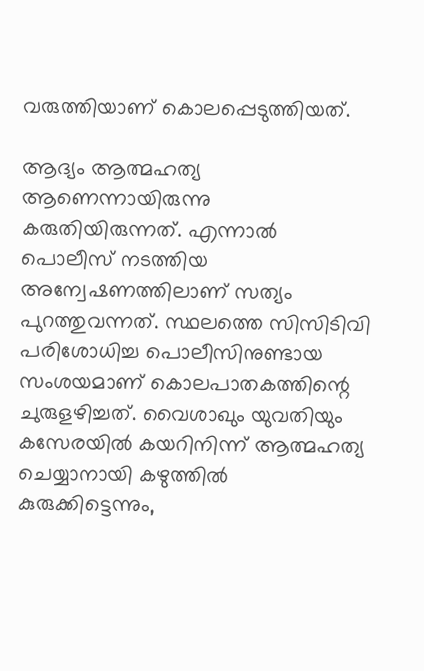വരുത്തിയാണ് കൊലപ്പെടുത്തിയത്.

ആദ്യം ആത്മഹത്യ ആണെന്നായിരുന്നു കരുതിയിരുന്നത്. എന്നാൽ പൊലീസ് നടത്തിയ അന്വേഷണത്തിലാണ് സത്യം പുറത്തുവന്നത്. സ്ഥലത്തെ സിസിടിവി പരിശോധിച്ച പൊലീസിനുണ്ടായ സംശയമാണ് കൊലപാതകത്തിന്റെ ചുരുളഴിച്ചത്. വൈശാഖും യുവതിയും കസേരയിൽ കയറിനിന്ന് ആത്മഹത്യ ചെയ്യാനായി കഴുത്തിൽ കുരുക്കിട്ടെന്നും,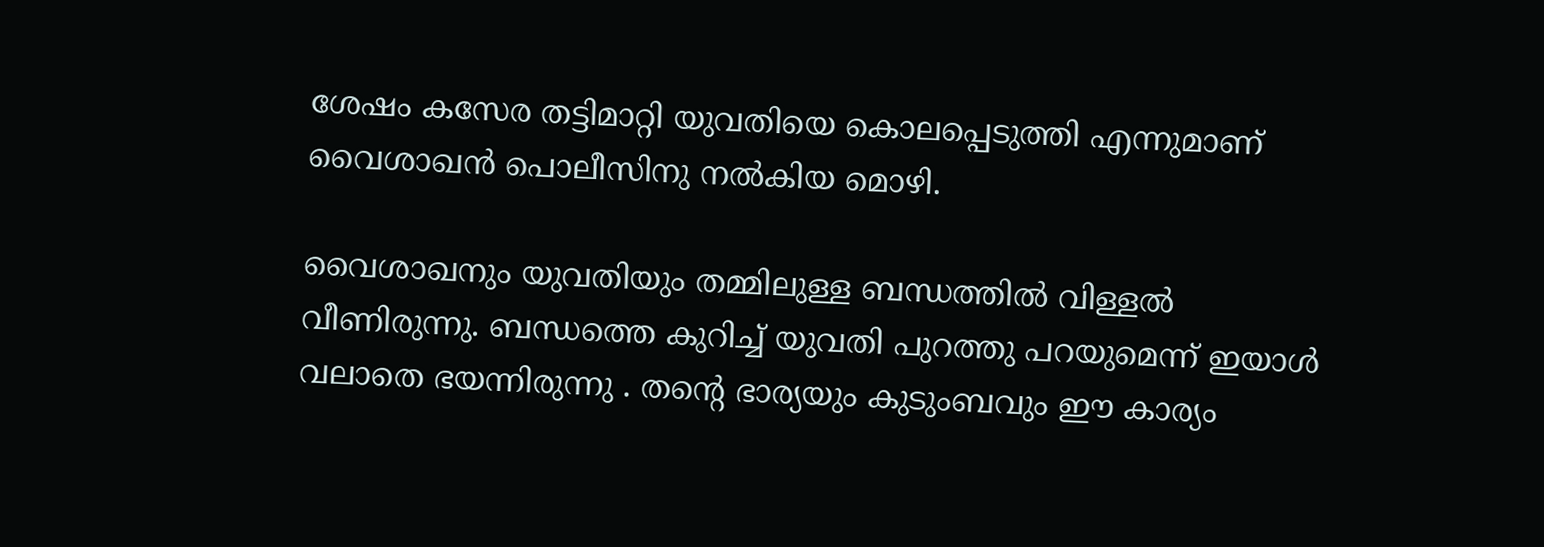ശേഷം കസേര തട്ടിമാറ്റി യുവതിയെ കൊലപ്പെടുത്തി എന്നുമാണ് വൈശാഖൻ പൊലീസിനു നൽകിയ മൊഴി.

വൈശാഖനും യുവതിയും തമ്മിലുള്ള ബന്ധത്തിൽ വിള്ളൽ വീണിരുന്നു. ബന്ധത്തെ കുറിച്ച് യുവതി പുറത്തു പറയുമെന്ന് ഇയാൾ വലാതെ ഭയന്നിരുന്നു . തന്റെ ഭാര്യയും കുടുംബവും ഈ കാര്യം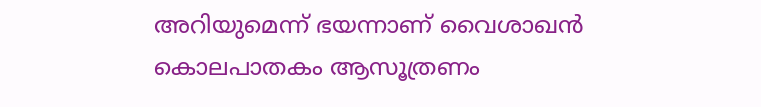അറിയുമെന്ന് ഭയന്നാണ് വൈശാഖൻ കൊലപാതകം ആസൂത്രണം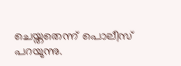ചെയ്തതെന്ന് പൊലീസ് പറയുന്നു.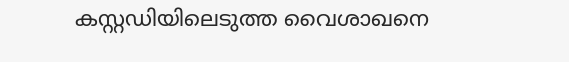കസ്റ്റഡിയിലെടുത്ത വൈശാഖനെ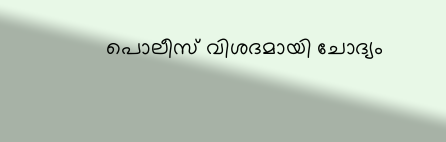പൊലീസ് വിശദമായി ചോദ്യം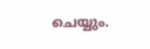ചെയ്യും.